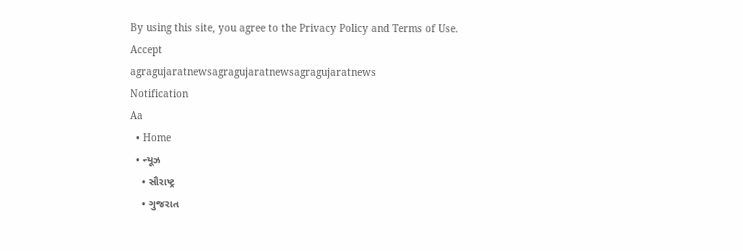By using this site, you agree to the Privacy Policy and Terms of Use.
Accept
agragujaratnewsagragujaratnewsagragujaratnews
Notification
Aa
  • Home
  • ન્યૂઝ
    • સૌરાષ્ટ્ર
    • ગુજરાત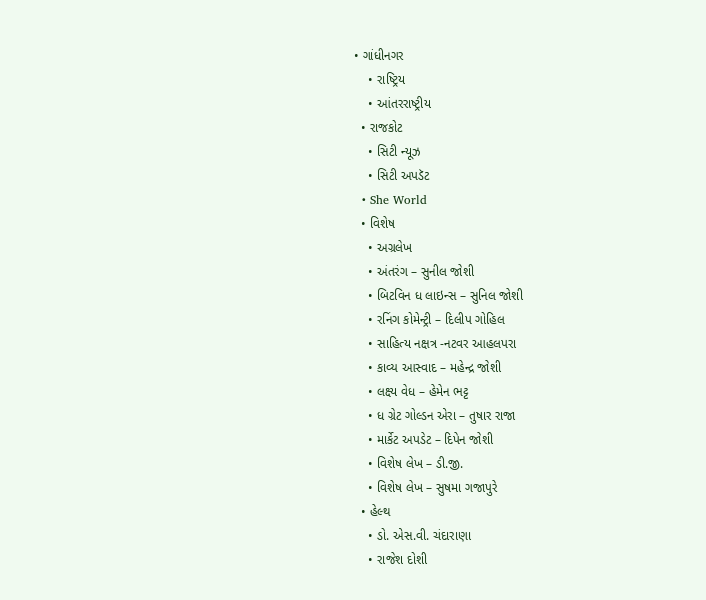• ગાંધીનગર
    • રાષ્ટ્રિય
    • આંતરરાષ્ટ્રીય
  • રાજકોટ
    • સિટી ન્યૂઝ
    • સિટી અપડૅટ
  • She World
  • વિશેષ
    • અગ્રલેખ
    • અંતરંગ – સુનીલ જોશી
    • બિટવિન ધ લાઇન્સ – સુનિલ જોશી
    • રનિંગ કોમેન્ટ્રી – દિલીપ ગોહિલ
    • સાહિત્ય નક્ષત્ર -નટવર આહલપરા
    • કાવ્ય આસ્વાદ – મહેન્દ્ર જોશી
    • લક્ષ્ય વેધ – હેમેન ભટ્ટ
    • ધ ગ્રેટ ગોલ્ડન એરા – તુષાર રાજા
    • માર્કેટ અપડેટ – દિપેન જોશી
    • વિશેષ લેખ – ડી.જી.
    • વિશેષ લેખ – સુષમા ગજાપુરે
  • હેલ્થ
    • ડો. એસ.વી. ચંદારાણા
    • રાજેશ દોશી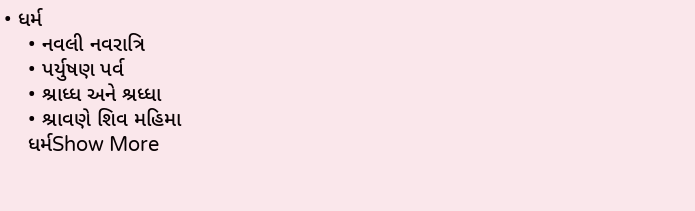• ધર્મ
    • નવલી નવરાત્રિ
    • પર્યુષણ પર્વ
    • શ્રાધ્ધ અને શ્રધ્ધા
    • શ્રાવણે શિવ મહિમા
    ધર્મShow More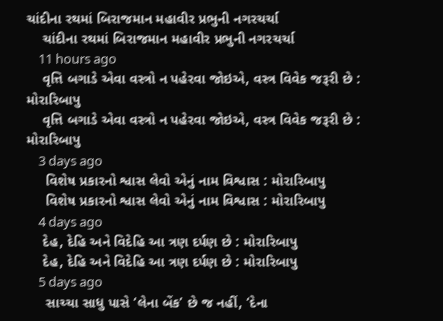ચાંદીના રથમાં બિરાજમાન મહાવીર પ્રભુની નગરચર્ચા
    ચાંદીના રથમાં બિરાજમાન મહાવીર પ્રભુની નગરચર્ચા
    11 hours ago
    વૃત્તિ બગાડે એવા વસ્ત્રો ન પહેરવા જોઇએ, વસ્ત્ર વિવેક જરૂરી છે : મોરારિબાપુ
    વૃત્તિ બગાડે એવા વસ્ત્રો ન પહેરવા જોઇએ, વસ્ત્ર વિવેક જરૂરી છે : મોરારિબાપુ
    3 days ago
     વિશેષ પ્રકારનો શ્વાસ લેવો એનું નામ વિશ્વાસ : મોરારિબાપુ
     વિશેષ પ્રકારનો શ્વાસ લેવો એનું નામ વિશ્વાસ : મોરારિબાપુ
    4 days ago
    દેહ, દેહિ અને વિદેહિ આ ત્રણ દર્પણ છે : મોરારિબાપુ
    દેહ, દેહિ અને વિદેહિ આ ત્રણ દર્પણ છે : મોરારિબાપુ
    5 days ago
     સાચ્ચા સાધુ પાસે ‘લેના બેંક’ છે જ નહીં, ‘દેના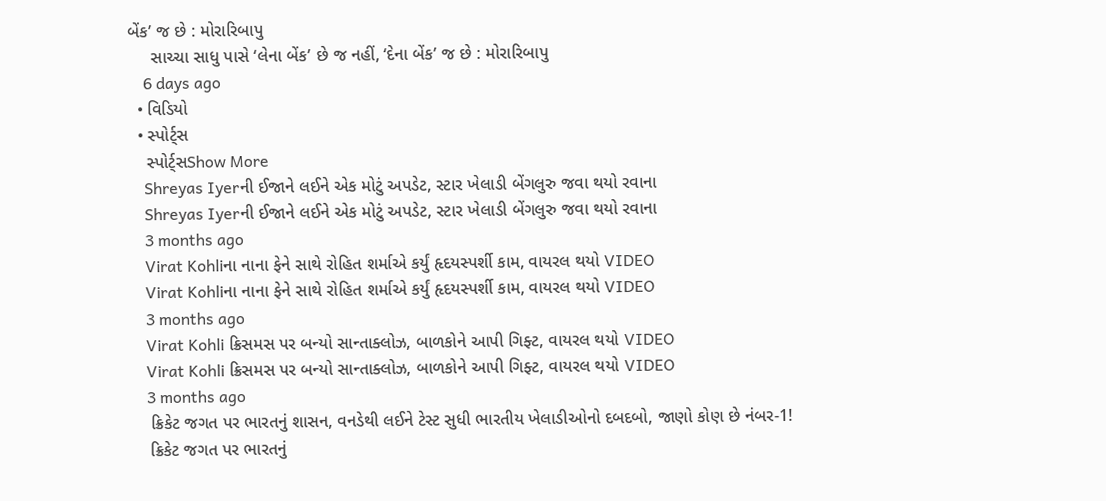બેંક’ જ છે : મોરારિબાપુ
     સાચ્ચા સાધુ પાસે ‘લેના બેંક’ છે જ નહીં, ‘દેના બેંક’ જ છે : મોરારિબાપુ
    6 days ago
  • વિડિયો
  • સ્પોર્ટ્સ
    સ્પોર્ટ્સShow More
    Shreyas Iyerની ઈજાને લઈને એક મોટું અપડેટ, સ્ટાર ખેલાડી બેંગલુરુ જવા થયો રવાના
    Shreyas Iyerની ઈજાને લઈને એક મોટું અપડેટ, સ્ટાર ખેલાડી બેંગલુરુ જવા થયો રવાના
    3 months ago
    Virat Kohliના નાના ફેને સાથે રોહિત શર્માએ કર્યું હૃદયસ્પર્શી કામ, વાયરલ થયો VIDEO
    Virat Kohliના નાના ફેને સાથે રોહિત શર્માએ કર્યું હૃદયસ્પર્શી કામ, વાયરલ થયો VIDEO
    3 months ago
    Virat Kohli ક્રિસમસ પર બન્યો સાન્તાક્લોઝ, બાળકોને આપી ગિફ્ટ, વાયરલ થયો VIDEO
    Virat Kohli ક્રિસમસ પર બન્યો સાન્તાક્લોઝ, બાળકોને આપી ગિફ્ટ, વાયરલ થયો VIDEO
    3 months ago
    ક્રિકેટ જગત પર ભારતનું શાસન, વનડેથી લઈને ટેસ્ટ સુધી ભારતીય ખેલાડીઓનો દબદબો, જાણો કોણ છે નંબર-1!
    ક્રિકેટ જગત પર ભારતનું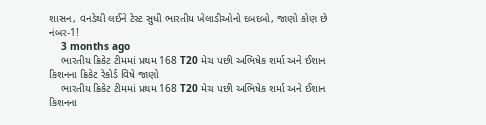શાસન, વનડેથી લઈને ટેસ્ટ સુધી ભારતીય ખેલાડીઓનો દબદબો, જાણો કોણ છે નંબર-1!
    3 months ago
    ભારતીય ક્રિકેટ ટીમમાં પ્રથમ 168 T20 મેચ પછી અભિષેક શર્મા અને ઈશાન કિશનના ક્રિકેટ રેકોર્ડ વિષે જાણો
    ભારતીય ક્રિકેટ ટીમમાં પ્રથમ 168 T20 મેચ પછી અભિષેક શર્મા અને ઈશાન કિશનના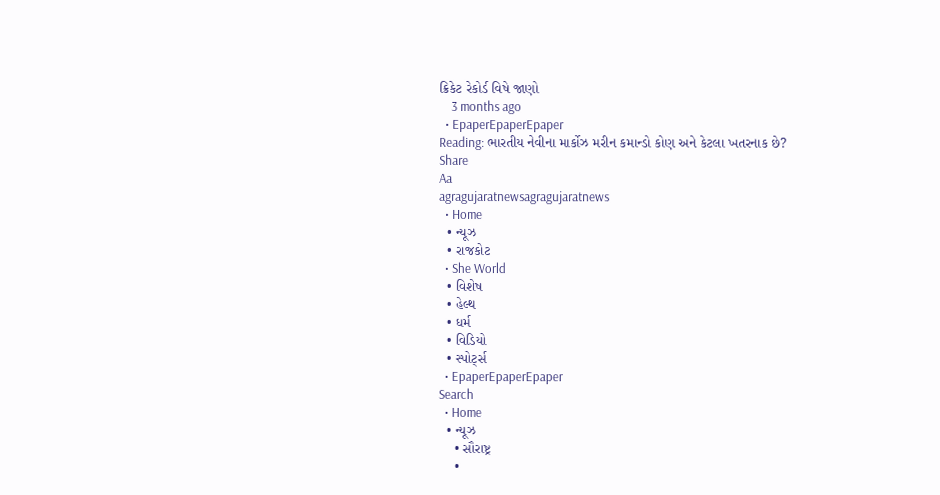ક્રિકેટ રેકોર્ડ વિષે જાણો
    3 months ago
  • EpaperEpaperEpaper
Reading: ભારતીય નેવીના માર્કોઝ મરીન કમાન્ડો કોણ અને કેટલા ખતરનાક છે?
Share
Aa
agragujaratnewsagragujaratnews
  • Home
  • ન્યૂઝ
  • રાજકોટ
  • She World
  • વિશેષ
  • હેલ્થ
  • ધર્મ
  • વિડિયો
  • સ્પોર્ટ્સ
  • EpaperEpaperEpaper
Search
  • Home
  • ન્યૂઝ
    • સૌરાષ્ટ્ર
    •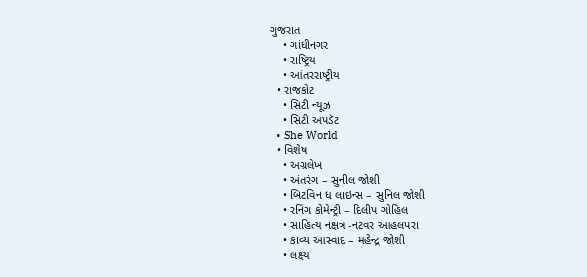ગુજરાત
    • ગાંધીનગર
    • રાષ્ટ્રિય
    • આંતરરાષ્ટ્રીય
  • રાજકોટ
    • સિટી ન્યૂઝ
    • સિટી અપડૅટ
  • She World
  • વિશેષ
    • અગ્રલેખ
    • અંતરંગ – સુનીલ જોશી
    • બિટવિન ધ લાઇન્સ – સુનિલ જોશી
    • રનિંગ કોમેન્ટ્રી – દિલીપ ગોહિલ
    • સાહિત્ય નક્ષત્ર -નટવર આહલપરા
    • કાવ્ય આસ્વાદ – મહેન્દ્ર જોશી
    • લક્ષ્ય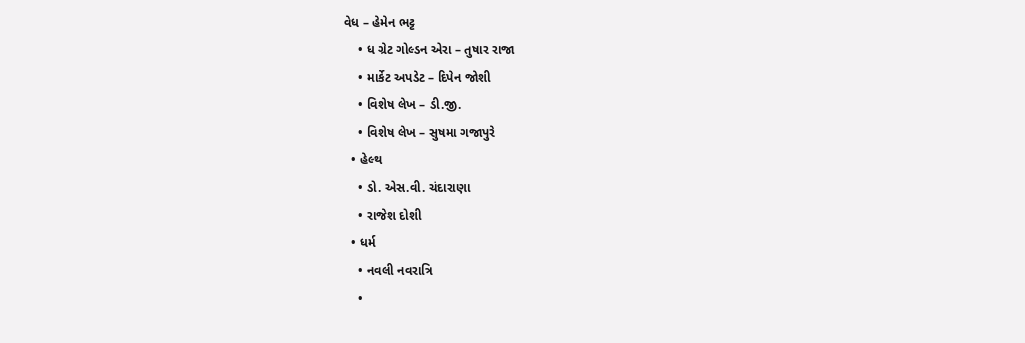વેધ – હેમેન ભટ્ટ
    • ધ ગ્રેટ ગોલ્ડન એરા – તુષાર રાજા
    • માર્કેટ અપડેટ – દિપેન જોશી
    • વિશેષ લેખ – ડી.જી.
    • વિશેષ લેખ – સુષમા ગજાપુરે
  • હેલ્થ
    • ડો. એસ.વી. ચંદારાણા
    • રાજેશ દોશી
  • ધર્મ
    • નવલી નવરાત્રિ
    •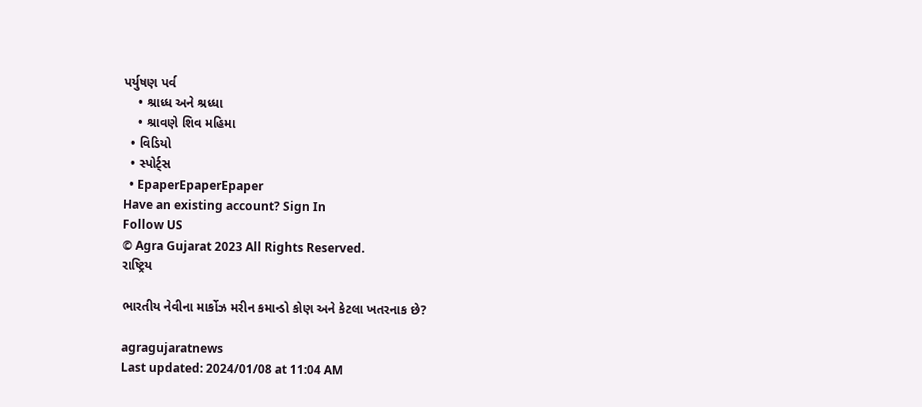પર્યુષણ પર્વ
    • શ્રાધ્ધ અને શ્રધ્ધા
    • શ્રાવણે શિવ મહિમા
  • વિડિયો
  • સ્પોર્ટ્સ
  • EpaperEpaperEpaper
Have an existing account? Sign In
Follow US
© Agra Gujarat 2023 All Rights Reserved.
રાષ્ટ્રિય

ભારતીય નેવીના માર્કોઝ મરીન કમાન્ડો કોણ અને કેટલા ખતરનાક છે?

agragujaratnews
Last updated: 2024/01/08 at 11:04 AM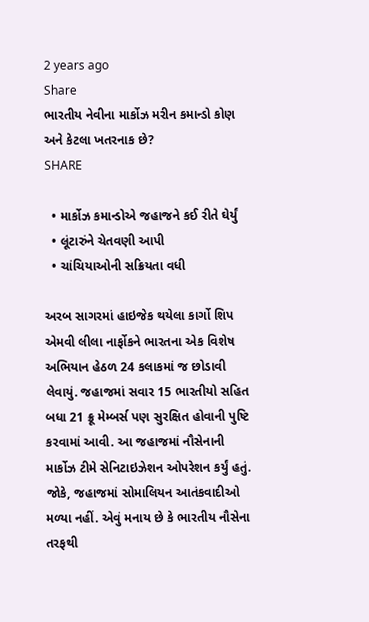2 years ago
Share
ભારતીય નેવીના માર્કોઝ મરીન કમાન્ડો કોણ અને કેટલા ખતરનાક છે?
SHARE

  • માર્કોઝ કમાન્ડોએ જહાજને કઈ રીતે ઘેર્યું
  • લૂંટારુંને ચેતવણી આપી
  • ચાંચિયાઓની સક્રિયતા વધી

અરબ સાગરમાં હાઇજેક થયેલા કાર્ગો શિપ એમવી લીલા નાર્ફોકને ભારતના એક વિશેષ અભિયાન હેઠળ 24 કલાકમાં જ છોડાવી લેવાયું. જહાજમાં સવાર 15 ભારતીયો સહિત બધા 21 ક્રૂ મેમ્બર્સ પણ સુરક્ષિત હોવાની પુષ્ટિ કરવામાં આવી. આ જહાજમાં નૌસેનાની માર્કોઝ ટીમે સેનિટાઇઝેશન ઓપરેશન કર્યું હતું. જોકે, જહાજમાં સોમાલિયન આતંકવાદીઓ મળ્યા નહીં. એવું મનાય છે કે ભારતીય નૌસેના તરફથી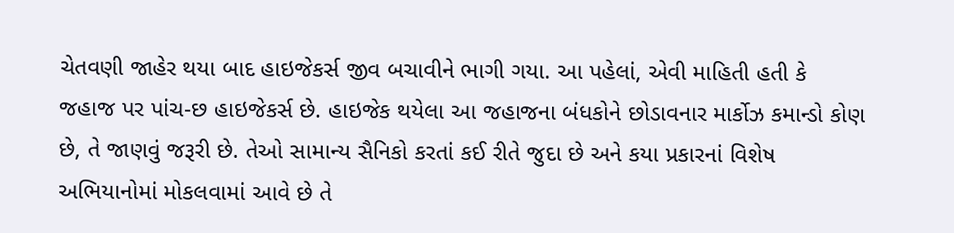ચેતવણી જાહેર થયા બાદ હાઇજેકર્સ જીવ બચાવીને ભાગી ગયા. આ પહેલાં, એવી માહિતી હતી કે જહાજ પર પાંચ-છ હાઇજેકર્સ છે. હાઇજેક થયેલા આ જહાજના બંધકોને છોડાવનાર માર્કોઝ કમાન્ડો કોણ છે, તે જાણવું જરૂરી છે. તેઓ સામાન્ય સૈનિકો કરતાં કઈ રીતે જુદા છે અને કયા પ્રકારનાં વિશેષ અભિયાનોમાં મોકલવામાં આવે છે તે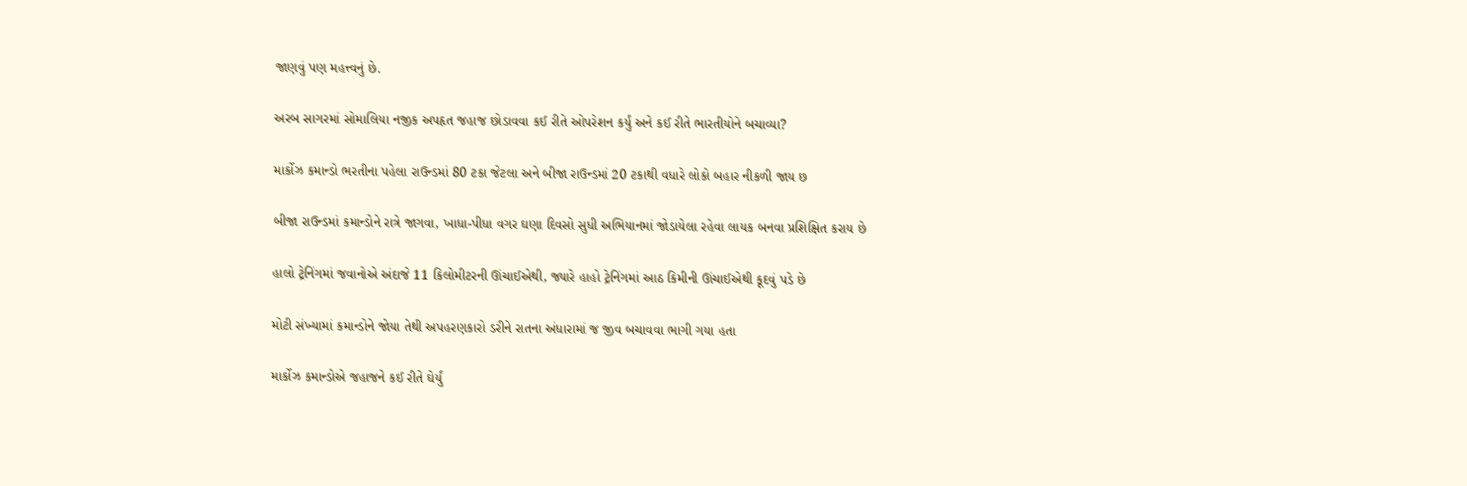જાણવું પણ મહત્ત્વનું છે.

અરબ સાગરમાં સોમાલિયા નજીક અપહૃત જહાજ છોડાવવા કઈ રીતે ઓપરેશન કર્યું અને કઈ રીતે ભારતીયોને બચાવ્યા?

માર્કોઝ કમાન્ડો ભરતીના પહેલા રાઉન્ડમાં 80 ટકા જેટલા અને બીજા રાઉન્ડમાં 20 ટકાથી વધારે લોકો બહાર નીકળી જાય છ

બીજા રાઉન્ડમાં કમાન્ડોને રાત્રે જાગવા, ખાધા-પીધા વગર ઘણા દિવસો સુધી અભિયાનમાં જોડાયેલા રહેવા લાયક બનવા પ્રશિક્ષિત કરાય છે

હાલો ટ્રેનિંગમાં જવાનોએ અંદાજે 11 કિલોમીટરની ઊંચાઈએથી, જ્યારે હાહો ટ્રેનિંગમાં આઠ કિમીની ઊંચાઈએથી કૂદવું પડે છે

મોટી સંખ્યામાં કમાન્ડોને જોયા તેથી અપહરણકારો ડરીને રાતના અંધારામાં જ જીવ બચાવવા ભાગી ગયા હતા

માર્કોઝ કમાન્ડોએ જહાજને કઈ રીતે ઘેર્યું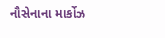નૌસેનાના માર્કોઝ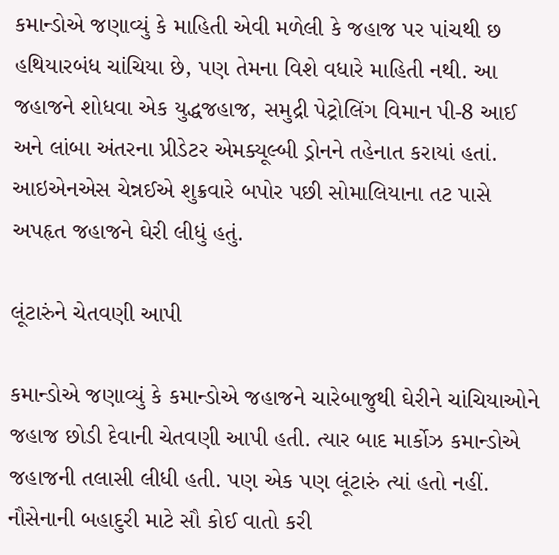કમાન્ડોએ જણાવ્યું કે માહિતી એવી મળેલી કે જહાજ પર પાંચથી છ હથિયારબંધ ચાંચિયા છે, પણ તેમના વિશે વધારે માહિતી નથી. આ જહાજને શોધવા એક યુદ્ધજહાજ, સમુદ્રી પેટ્રોલિંગ વિમાન પી-8 આઈ અને લાંબા અંતરના પ્રીડેટર એમક્યૂલ્બી ડ્રોનને તહેનાત કરાયાં હતાં. આઇએનએસ ચેન્નઈએ શુક્રવારે બપોર પછી સોમાલિયાના તટ પાસે અપહૃત જહાજને ઘેરી લીધું હતું.

લૂંટારુંને ચેતવણી આપી

કમાન્ડોએ જણાવ્યું કે કમાન્ડોએ જહાજને ચારેબાજુથી ઘેરીને ચાંચિયાઓને જહાજ છોડી દેવાની ચેતવણી આપી હતી. ત્યાર બાદ માર્કોઝ કમાન્ડોએ જહાજની તલાસી લીધી હતી. પણ એક પણ લૂંટારું ત્યાં હતો નહીં. નૌસેનાની બહાદુરી માટે સૌ કોઈ વાતો કરી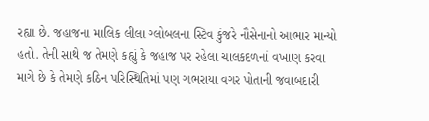રહ્યા છે. જહાજના માલિક લીલા ગ્લોબલના સ્ટિવ કુંજરે નૌસેનાનો આભાર માન્યો હતો. તેની સાથે જ તેમણે કહ્યું કે જહાજ પર રહેલા ચાલકદળનાં વખાણ કરવા માગે છે કે તેમણે કઠિન પરિસ્થિતિમાં પણ ગભરાયા વગર પોતાની જવાબદારી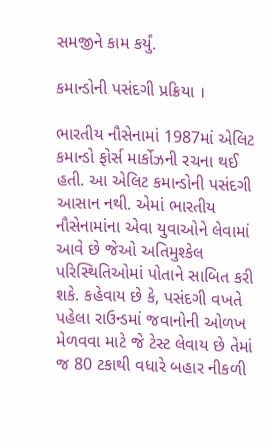સમજીને કામ કર્યું.

કમાન્ડોની પસંદગી પ્રક્રિયા ।

ભારતીય નૌસેનામાં 1987માં એલિટ કમાન્ડો ફોર્સ માર્કોઝની રચના થઈ હતી. આ એલિટ કમાન્ડોની પસંદગી આસાન નથી. એમાં ભારતીય નૌસેનામાંના એવા યુવાઓને લેવામાં આવે છે જેઓ અતિમુશ્કેલ પરિસ્થિતિઓમાં પોતાને સાબિત કરી શકે. કહેવાય છે કે, પસંદગી વખતે પહેલા રાઉન્ડમાં જવાનોની ઓળખ મેળવવા માટે જે ટેસ્ટ લેવાય છે તેમાં જ 80 ટકાથી વધારે બહાર નીકળી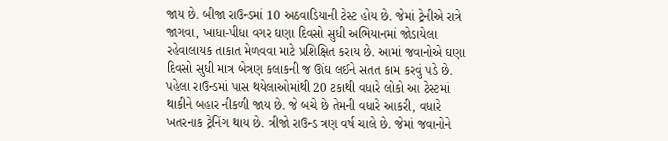જાય છે. બીજા રાઉન્ડમાં 10 અઠવાડિયાની ટેસ્ટ હોય છે. જેમાં ટ્રેનીએ રાત્રે જાગવા, ખાધા-પીધા વગર ઘણા દિવસો સુધી અભિયાનમાં જોડાયેલા રહેવાલાયક તાકાત મેળવવા માટે પ્રશિક્ષિત કરાય છે. આમાં જવાનોએ ઘણા દિવસો સુધી માત્ર બેત્રણ કલાકની જ ઊંઘ લઈને સતત કામ કરવું પડે છે. પહેલા રાઉન્ડમાં પાસ થયેલાઓમાંથી 20 ટકાથી વધારે લોકો આ ટેસ્ટમાં થાકીને બહાર નીકળી જાય છે. જે બચે છે તેમની વધારે આકરી, વધારે ખતરનાક ટ્રેનિંગ થાય છે. ત્રીજો રાઉન્ડ ત્રણ વર્ષ ચાલે છે. જેમાં જવાનોને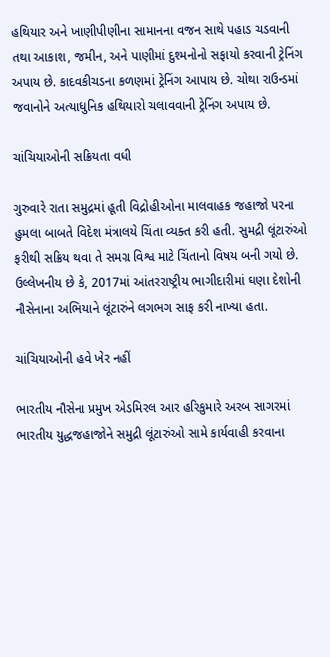હથિયાર અને ખાણીપીણીના સામાનના વજન સાથે પહાડ ચડવાની તથા આકાશ, જમીન, અને પાણીમાં દુશ્મનોનો સફાયો કરવાની ટ્રેનિંગ અપાય છે. કાદવકીચડના કળણમાં ટ્રેનિંગ આપાય છે. ચોથા રાઉન્ડમાં જવાનોને અત્યાધુનિક હથિયારો ચલાવવાની ટ્રેનિંગ અપાય છે.

ચાંચિયાઓની સક્રિયતા વધી

ગુરુવારે રાતા સમુદ્રમાં હૂતી વિદ્રોહીઓના માલવાહક જહાજો પરના હુમલા બાબતે વિદેશ મંત્રાલયે ચિંતા વ્યક્ત કરી હતી. સુમદ્રી લૂંટારુંઓ ફરીથી સક્રિય થવા તે સમગ્ર વિશ્વ માટે ચિંતાનો વિષય બની ગયો છે. ઉલ્લેખનીય છે કે, 2017માં આંતરરાષ્ટ્રીય ભાગીદારીમાં ઘણા દેશોની નૌસેનાના અભિયાને લૂંટારુંને લગભગ સાફ કરી નાખ્યા હતા.

ચાંચિયાઓની હવે ખેર નહીં

ભારતીય નૌસેના પ્રમુખ એડમિરલ આર હરિકુમારે અરબ સાગરમાં ભારતીય યુદ્ધજહાજોને સમુદ્રી લૂંટારુંઓ સામે કાર્યવાહી કરવાના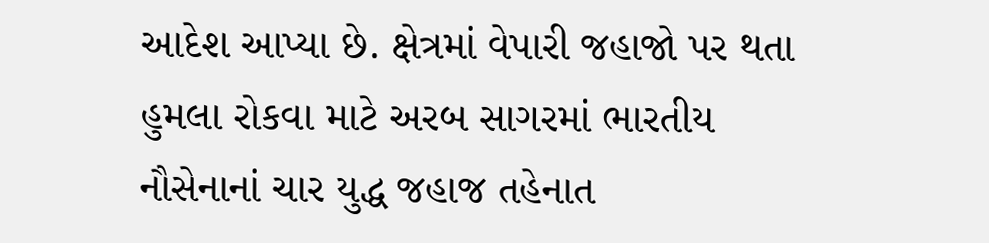આદેશ આપ્યા છે. ક્ષેત્રમાં વેપારી જહાજો પર થતા હુમલા રોકવા માટે અરબ સાગરમાં ભારતીય નૌસેનાનાં ચાર યુદ્ધ જહાજ તહેનાત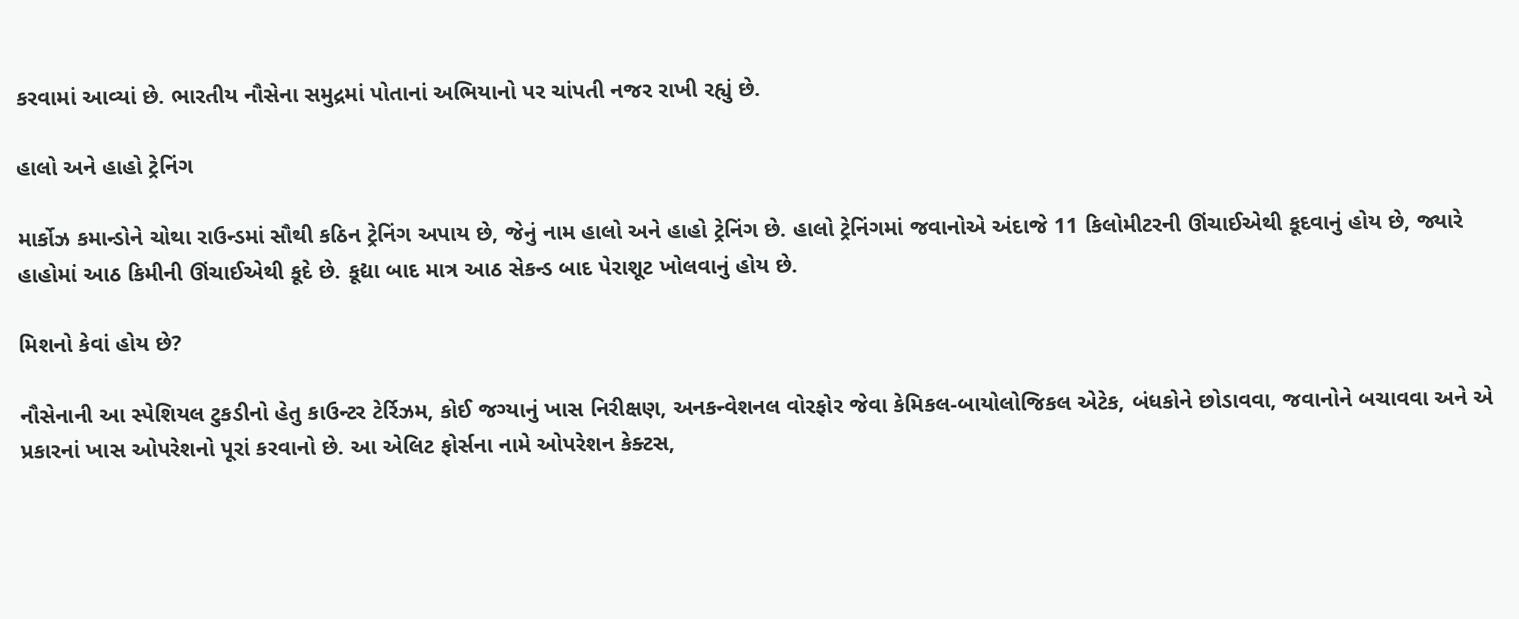કરવામાં આવ્યાં છે. ભારતીય નૌસેના સમુદ્રમાં પોતાનાં અભિયાનો પર ચાંપતી નજર રાખી રહ્યું છે.

હાલો અને હાહો ટ્રેનિંગ

માર્કોઝ કમાન્ડોને ચોથા રાઉન્ડમાં સૌથી કઠિન ટ્રેનિંગ અપાય છે, જેનું નામ હાલો અને હાહો ટ્રેનિંગ છે. હાલો ટ્રેનિંગમાં જવાનોએ અંદાજે 11 કિલોમીટરની ઊંચાઈએથી કૂદવાનું હોય છે, જ્યારે હાહોમાં આઠ કિમીની ઊંચાઈએથી કૂદે છે. કૂદ્યા બાદ માત્ર આઠ સેકન્ડ બાદ પેરાશૂટ ખોલવાનું હોય છે.

મિશનો કેવાં હોય છે?

નૌસેનાની આ સ્પેશિયલ ટુકડીનો હેતુ કાઉન્ટર ટેર્રિઝમ, કોઈ જગ્યાનું ખાસ નિરીક્ષણ, અનકન્વેશનલ વોરફોર જેવા કેમિકલ-બાયોલોજિકલ એટેક, બંધકોને છોડાવવા, જવાનોને બચાવવા અને એ પ્રકારનાં ખાસ ઓપરેશનો પૂરાં કરવાનો છે. આ એલિટ ફોર્સના નામે ઓપરેશન કેક્ટસ,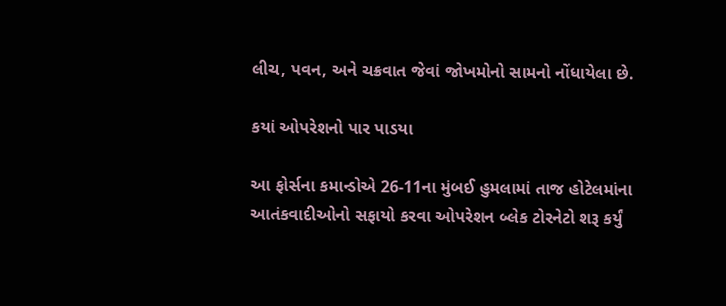લીચ, પવન, અને ચક્રવાત જેવાં જોખમોનો સામનો નોંધાયેલા છે.

કયાં ઓપરેશનો પાર પાડયા

આ ફોર્સના કમાન્ડોએ 26-11ના મુંબઈ હુમલામાં તાજ હોટેલમાંના આતંકવાદીઓનો સફાયો કરવા ઓપરેશન બ્લેક ટોરનેટો શરૂ કર્યું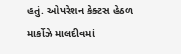હતું. ઓપરેશન કેક્ટસ હેઠળ માર્કોઝે માલદીવમાં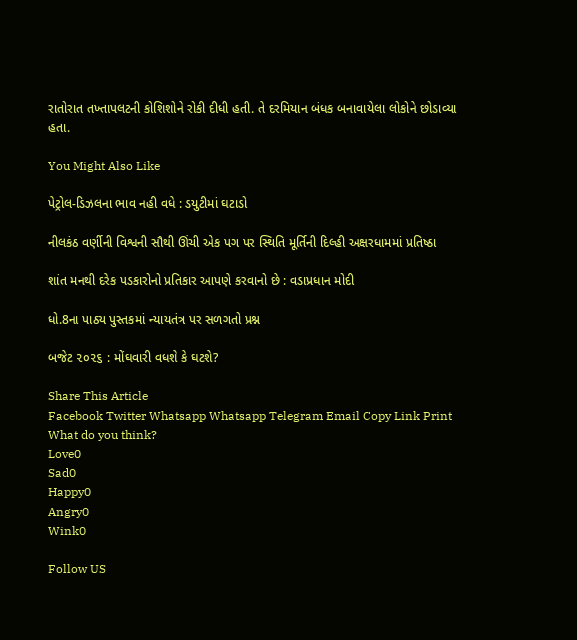રાતોરાત તખ્તાપલટની કોશિશોને રોકી દીધી હતી. તે દરમિયાન બંધક બનાવાયેલા લોકોને છોડાવ્યા હતા.

You Might Also Like

પેટ્રોલ-ડિઝલના ભાવ નહી વધે : ડયુટીમાં ઘટાડો

નીલકંઠ વર્ણીની વિશ્વની સૌથી ઊંચી એક પગ પર સ્થિતિ મૂર્તિની દિલ્હી અક્ષરધામમાં પ્રતિષ્ઠા

શાંત મનથી દરેક પડકારોનો પ્રતિકાર આપણે કરવાનો છે : વડાપ્રધાન મોદી

ધો.8ના પાઠ્ય પુસ્તકમાં ન્યાયતંત્ર પર સળગતો પ્રશ્ન

બજેટ ૨૦૨૬ : મોંઘવારી વધશે કે ઘટશે?

Share This Article
Facebook Twitter Whatsapp Whatsapp Telegram Email Copy Link Print
What do you think?
Love0
Sad0
Happy0
Angry0
Wink0

Follow US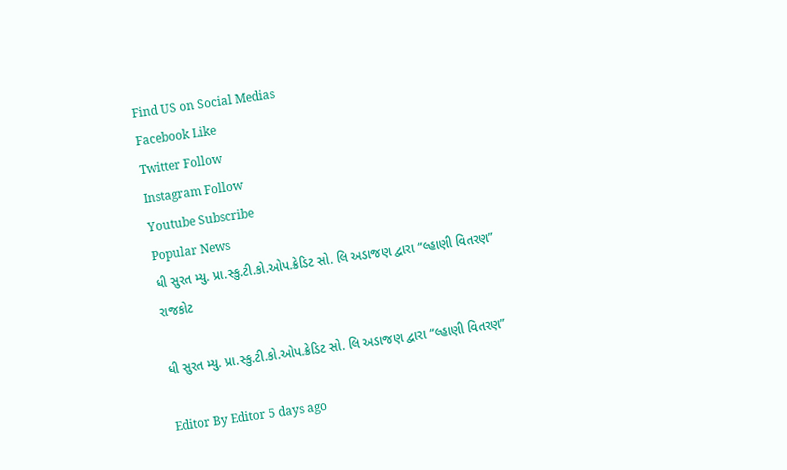Find US on Social Medias
Facebook Like
Twitter Follow
Instagram Follow
Youtube Subscribe
Popular News
ધી સુરત મ્યુ. પ્રા.સ્કુ.ટી.કો.ઓપ.ક્રેડિટ સો. લિ અડાજણ દ્વારા “લ્હાણી વિતરણ”
રાજકોટ

ધી સુરત મ્યુ. પ્રા.સ્કુ.ટી.કો.ઓપ.ક્રેડિટ સો. લિ અડાજણ દ્વારા “લ્હાણી વિતરણ”

Editor By Editor 5 days ago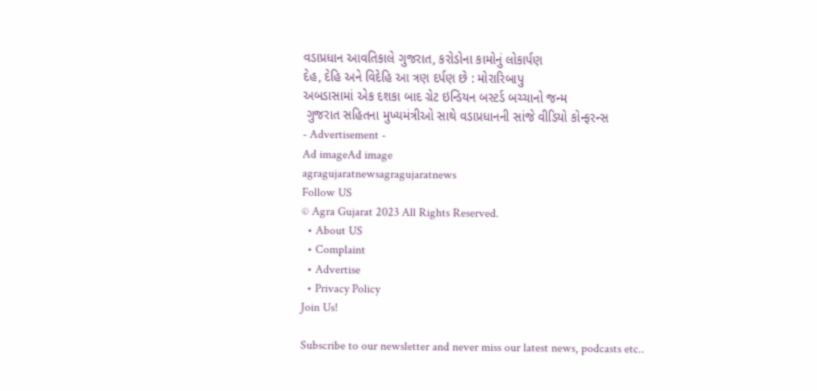વડાપ્રધાન આવતિકાલે ગુજરાત, કરોડોના કામોનું લોકાર્પણ
દેહ, દેહિ અને વિદેહિ આ ત્રણ દર્પણ છે : મોરારિબાપુ
અબડાસામાં એક દશકા બાદ ગ્રેટ ઇન્ડિયન બસ્ટર્ડ બચ્ચાનો જન્મ
 ગુજરાત સહિતના મુખ્યમંત્રીઓ સાથે વડાપ્રધાનની સાંજે વીડિયો કોન્ફરન્સ
- Advertisement -
Ad imageAd image
agragujaratnewsagragujaratnews
Follow US
© Agra Gujarat 2023 All Rights Reserved.
  • About US
  • Complaint
  • Advertise
  • Privacy Policy
Join Us!

Subscribe to our newsletter and never miss our latest news, podcasts etc..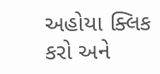અહોયા ક્લિક કરો અને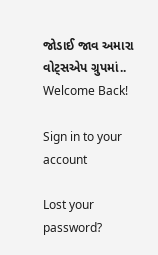જોડાઈ જાવ અમારા વોટ્સએપ ગ્રુપમાં..
Welcome Back!

Sign in to your account

Lost your password?